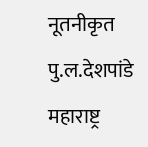नूतनीकृत पु.ल.देशपांडे महाराष्ट्र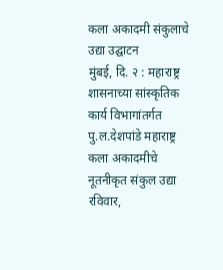कला अकादमी संकुलाचे उद्या उद्घाटन
मुंबई, दि. २ : महाराष्ट्र शासनाच्या सांस्कृतिक कार्य विभागांतर्गत पु.ल.देशपांडे महाराष्ट्र कला अकादमीचे नूतनीकृत संकुल उद्या रविवार,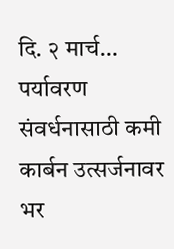दि. २ मार्च…
पर्यावरण संवर्धनासाठी कमी कार्बन उत्सर्जनावर भर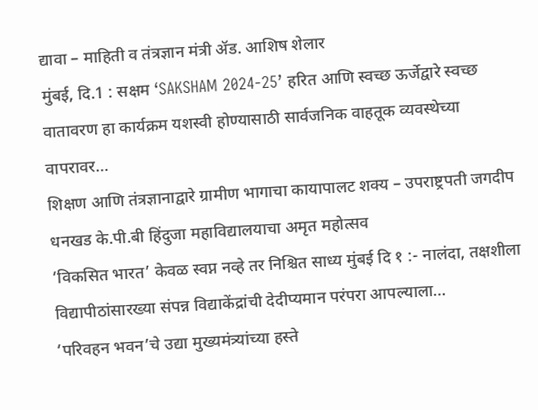द्यावा – माहिती व तंत्रज्ञान मंत्री ॲड. आशिष शेलार
मुंबई, दि.1 : सक्षम ‘SAKSHAM 2024-25’ हरित आणि स्वच्छ ऊर्जेद्वारे स्वच्छ वातावरण हा कार्यक्रम यशस्वी होण्यासाठी सार्वजनिक वाहतूक व्यवस्थेच्या वापरावर…
शिक्षण आणि तंत्रज्ञानाद्वारे ग्रामीण भागाचा कायापालट शक्य – उपराष्ट्रपती जगदीप धनखड के.पी.बी हिंदुजा महाविद्यालयाचा अमृत महोत्सव
‘विकसित भारत’ केवळ स्वप्न नव्हे तर निश्चित साध्य मुंबई दि १ :- नालंदा, तक्षशीला विद्यापीठांसारख्या संपन्न विद्याकेंद्रांची देदीप्यमान परंपरा आपल्याला…
‘परिवहन भवन’चे उद्या मुख्यमंत्र्यांच्या हस्ते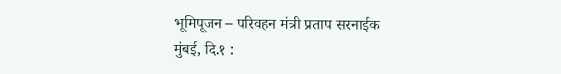भूमिपूजन – परिवहन मंत्री प्रताप सरनाईक
मुंबई, दि.१ :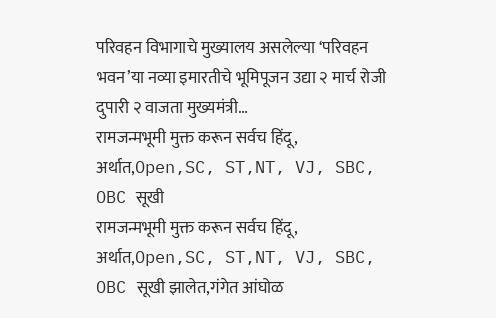परिवहन विभागाचे मुख्यालय असलेल्या ‘परिवहन भवन’या नव्या इमारतीचे भूमिपूजन उद्या २ मार्च रोजी दुपारी २ वाजता मुख्यमंत्री…
रामजन्मभूमी मुक्त करून सर्वच हिंदू, अर्थात,Open,SC, ST,NT, VJ, SBC, OBC सूखी
रामजन्मभूमी मुक्त करून सर्वच हिंदू, अर्थात,Open,SC, ST,NT, VJ, SBC, OBC सूखी झालेत,गंगेत आंघोळ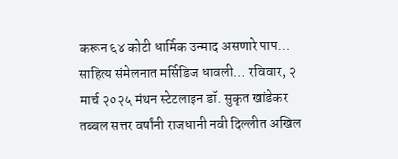करून ६४ कोटी धार्मिक उन्माद असणारे पाप…
साहित्य संमेलनात मर्सिडिज धावली… रविवार, २ मार्च २०२५ मंथन स्टेटलाइन डॉ. सुकृत खांडेकर
तब्बल सत्तर वर्षांनी राजधानी नवी दिल्लीत अखिल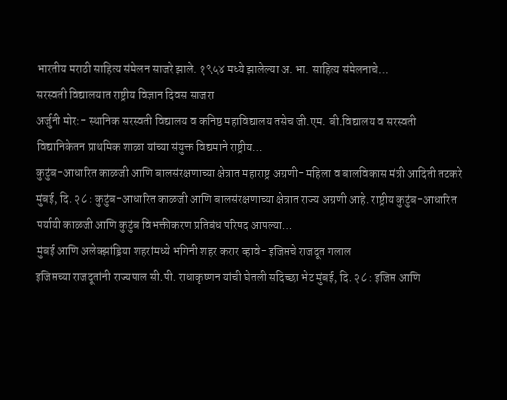भारतीय मराठी साहित्य संमेलन साजरे झाले. १९५४ मध्ये झालेल्या अ. भा. साहित्य संमेलनाचे…
सरस्वती विद्यालयात राष्ट्रीय विज्ञान दिवस साजरा
अर्जुनी मोर:- स्थानिक सरस्वती विद्यालय व कनिष्ठ महाविद्यालय तसेच जी.एम. बी.विद्यालय व सरस्वती विद्यानिकेतन प्राथमिक शाळा यांच्या संयुक्त विद्यमाने राष्ट्रीय…
कुटुंब-आधारित काळजी आणि बालसंरक्षणाच्या क्षेत्रात महाराष्ट्र अग्रणी- महिला व बालविकास मंत्री आदिती तटकरे
मुंबई, दि. २८ : कुटुंब-आधारित काळजी आणि बालसंरक्षणाच्या क्षेत्रात राज्य अग्रणी आहे. राष्ट्रीय कुटुंब-आधारित पर्यायी काळजी आणि कुटुंब विभक्तीकरण प्रतिबंध परिषद आपल्या…
मुंबई आणि अलेक्झांड्रिया शहरांमध्ये भगिनी शहर करार व्हावे- इजिप्तचे राजदूत गलाल
इजिप्तच्या राजदूतांनी राज्यपाल सी.पी. राधाकृष्णन यांची घेतली सदिच्छा भेट मुंबई, दि. २८ : इजिप्त आणि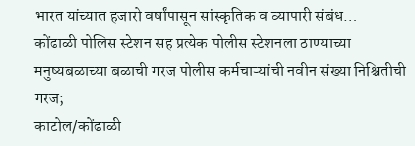भारत यांच्यात हजारो वर्षांपासून सांस्कृतिक व व्यापारी संबंध…
कोंढाळी पोलिस स्टेशन सह प्रत्येक पोलीस स्टेशनला ठाण्याच्या मनुष्यबळाच्या बळाची गरज पोलीस कर्मचाऱ्यांची नवीन संख्या निश्चितीची गरज;
काटोल/कोंढाळी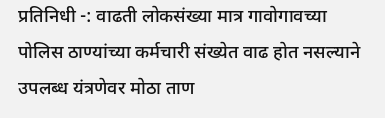प्रतिनिधी -: वाढती लोकसंख्या मात्र गावोगावच्या पोलिस ठाण्यांच्या कर्मचारी संख्येत वाढ होत नसल्याने उपलब्ध यंत्रणेवर मोठा ताण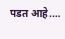पडत आहे.…